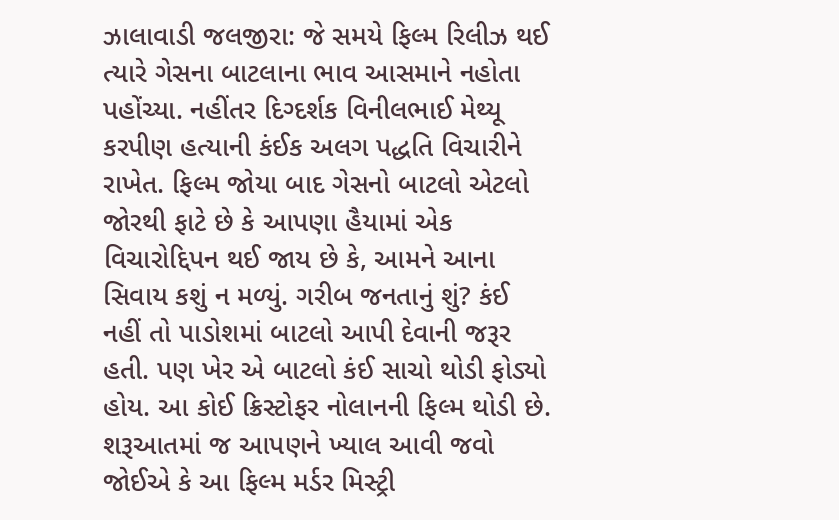ઝાલાવાડી જલજીરા: જે સમયે ફિલ્મ રિલીઝ થઈ ત્યારે ગેસના બાટલાના ભાવ આસમાને નહોતા પહોંચ્યા. નહીંતર દિગ્દર્શક વિનીલભાઈ મેથ્યૂ કરપીણ હત્યાની કંઈક અલગ પદ્ધતિ વિચારીને રાખેત. ફિલ્મ જોયા બાદ ગેસનો બાટલો એટલો જોરથી ફાટે છે કે આપણા હૈયામાં એક વિચારોદ્દિપન થઈ જાય છે કે, આમને આના સિવાય કશું ન મળ્યું. ગરીબ જનતાનું શું? કંઈ નહીં તો પાડોશમાં બાટલો આપી દેવાની જરૂર હતી. પણ ખેર એ બાટલો કંઈ સાચો થોડી ફોડ્યો હોય. આ કોઈ ક્રિસ્ટોફર નોલાનની ફિલ્મ થોડી છે. શરૂઆતમાં જ આપણને ખ્યાલ આવી જવો જોઈએ કે આ ફિલ્મ મર્ડર મિસ્ટ્રી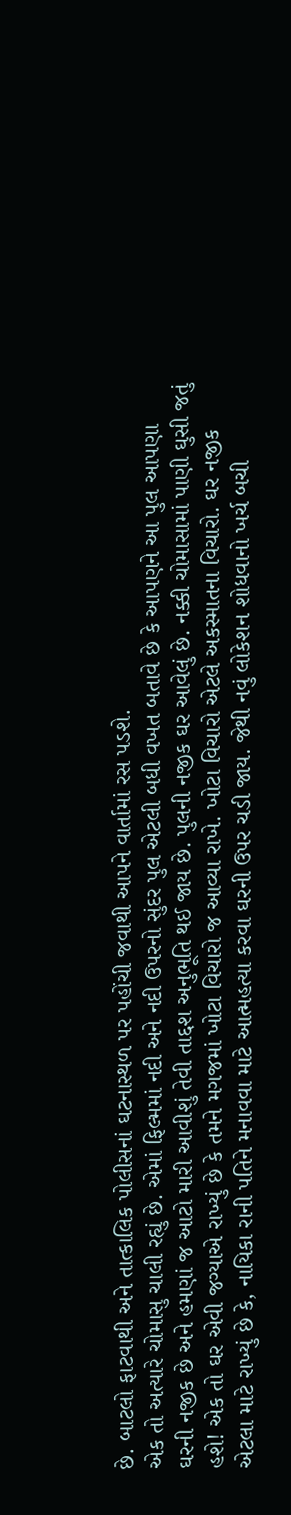છે. બાટલો ફાટવાથી અને તાત્કાલિક પોલીસનાં ઘટનાસ્થળ પર પહોંચી જવાથી આપને વાર્તામાં રસ પડશે.
એક તો અત્યારે ચોમાસુ ચાલી રહ્યું છે. એમાં ફિલ્મમાં નદી અને નદી ઉપરનો સુંદર પુલ એટલી બધી વખત બતાવે છે કે આપણને આ પુલ આપણા ઘરની નજીક છે અને હમણાં જ આટો મારી આવીશું તેવી તાદ્દશ અનુભૂતિ થઈ જાય છે. પુલની નજીક ઘર આવેલું છે. નક્કી ચોમાસામાં પાણી ઘુસી જતું હશે! એક તો ઘર એવી જગ્યાએ રાખ્યું છે કે તમને મગજમાં ખોટા વિચારો જ આવ્યા રાખે. ખોટા વિચારો એટલે અકસ્માતના વિચારો. ઘર નજીક એટલા માટે રાખ્યું છે કે, નાયિકા રાની પતિને મનાવવા માટે આત્મહત્યા કરવા ઘરની ઉપર ચડી જાય. જેથી નવું લોકેશન શોધવાનો ખર્ચ બચી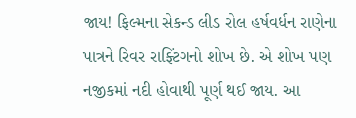જાય! ફિલ્મના સેકન્ડ લીડ રોલ હર્ષવર્ધન રાણેના પાત્રને રિવર રાફ્ટિંગનો શોખ છે. એ શોખ પણ નજીકમાં નદી હોવાથી પૂર્ણ થઈ જાય. આ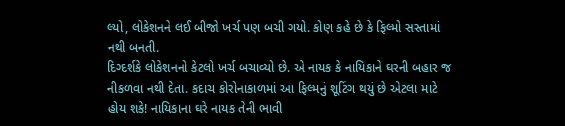લ્યો, લોકેશનને લઈ બીજો ખર્ચ પણ બચી ગયો. કોણ કહે છે કે ફિલ્મો સસ્તામાં નથી બનતી.
દિગ્દર્શકે લોકેશનનો કેટલો ખર્ચ બચાવ્યો છે. એ નાયક કે નાયિકાને ઘરની બહાર જ નીકળવા નથી દેતા. કદાચ કોરોનાકાળમાં આ ફિલ્મનું શૂટિંગ થયું છે એટલા માટે હોય શકે! નાયિકાના ઘરે નાયક તેની ભાવી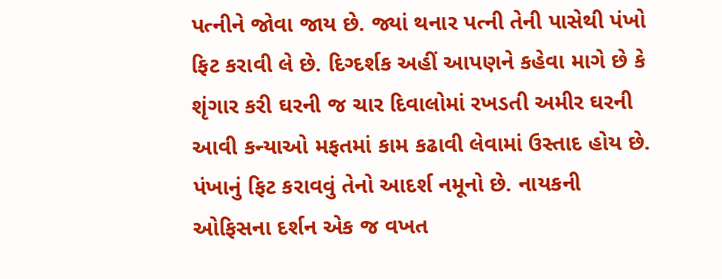પત્નીને જોવા જાય છે. જ્યાં થનાર પત્ની તેની પાસેથી પંખો ફિટ કરાવી લે છે. દિગ્દર્શક અહીં આપણને કહેવા માગે છે કે શૃંગાર કરી ઘરની જ ચાર દિવાલોમાં રખડતી અમીર ઘરની આવી કન્યાઓ મફતમાં કામ કઢાવી લેવામાં ઉસ્તાદ હોય છે. પંખાનું ફિટ કરાવવું તેનો આદર્શ નમૂનો છે. નાયકની ઓફિસના દર્શન એક જ વખત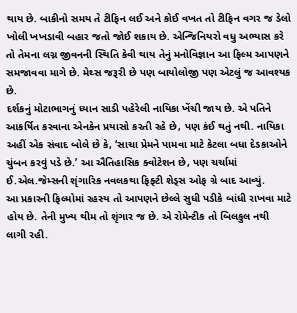થાય છે. બાકીનો સમય તે ટીફિન લઈ અને કોઈ વખત તો ટીફિન વગર જ ડેલો ખોલી ખખડાવી બહાર જતો જોઈ શકાય છે. એન્જિનિયરો વધુ અભ્યાસ કરે તો તેમના લગ્ન જીવનની સ્થિતિ કેવી થાય તેનું મનોવિજ્ઞાન આ ફિલ્મ આપણને સમજાવવા માગે છે. મેથ્સ જરૂરી છે પણ બાયોલોજી પણ એટલું જ આવશ્યક છે.
દર્શકનું મોટાભાગનું ધ્યાન સાડી પહેરેલી નાયિકા ખેંચી જાય છે. એ પતિને આકર્ષિત કરવાના એનકેન પ્રયાસો કરતી રહે છે, પણ કંઈ થતું નથી. નાયિકા અહીં એક સંવાદ બોલે છે કે, ‘સાચા પ્રેમને પામવા માટે કેટલા બધા દેડકાઓને ચુંબન કરવું પડે છે.’ આ ઐતિહાસિક ક્વોટેશન છે, પણ ચર્ચામાં ઈ.એલ.જેમ્સની શૃંગારિક નવલકથા ફિફ્ટી શેડ્સ ઓફ ગ્રે બાદ આવ્યું.
આ પ્રકારની ફિલ્મોમાં રહસ્ય તો આપણને છેલ્લે સુધી પડીકે બાંધી રાખવા માટે હોય છે. તેની મુખ્ય થીમ તો શૃંગાર જ છે. એ રોમેન્ટીક તો બિલકુલ નથી લાગી રહી.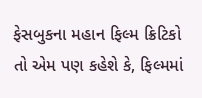ફેસબુકના મહાન ફિલ્મ ક્રિટિકો તો એમ પણ કહેશે કે, ફિલ્મમાં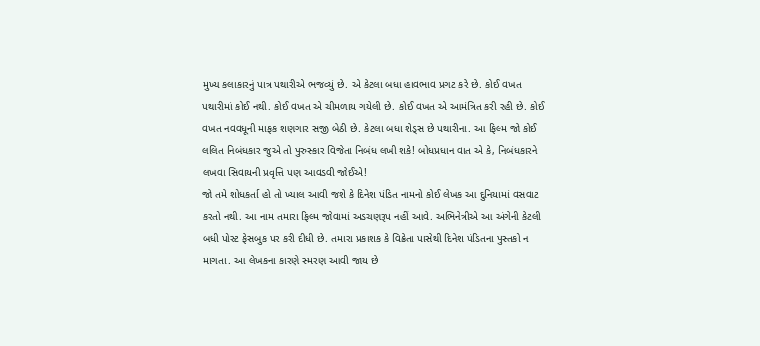મુખ્ય કલાકારનું પાત્ર પથારીએ ભજવ્યું છે. એ કેટલા બધા હાવભાવ પ્રગટ કરે છે. કોઈ વખત પથારીમાં કોઈ નથી. કોઈ વખત એ ચીમળાય ગયેલી છે. કોઈ વખત એ આમંત્રિત કરી રહી છે. કોઈ વખત નવવધૂની માફક શણગાર સજી બેઠી છે. કેટલા બધા શેડ્સ છે પથારીના. આ ફિલ્મ જો કોઈ લલિત નિબંધકાર જુએ તો પુરુસ્કાર વિજેતા નિબંધ લખી શકે! બોધપ્રધાન વાત એ કે, નિબંધકારને લખવા સિવાયની પ્રવૃત્તિ પણ આવડવી જોઈએ!
જો તમે શોધકર્તા હો તો ખ્યાલ આવી જશે કે દિનેશ પંડિત નામનો કોઈ લેખક આ દુનિયામાં વસવાટ કરતો નથી. આ નામ તમારા ફિલ્મ જોવામાં અડચણરૂપ નહીં આવે. અભિનેત્રીએ આ અંગેની કેટલી બધી પોસ્ટ ફેસબુક પર કરી દીધી છે. તમારા પ્રકાશક કે વિક્રેતા પાસેથી દિનેશ પંડિતના પુસ્તકો ન માગતા. આ લેખકના કારણે સ્મરણ આવી જાય છે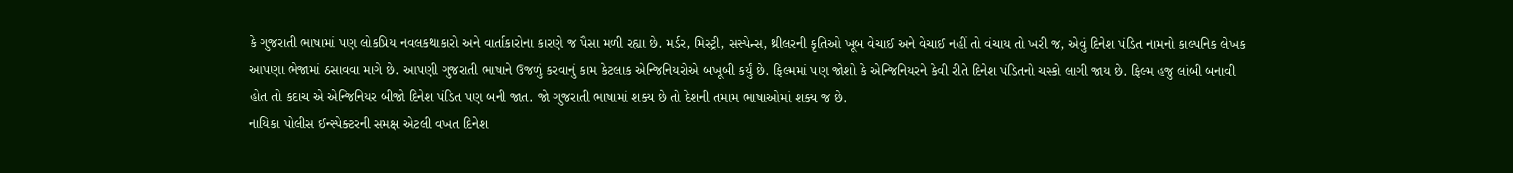કે ગુજરાતી ભાષામાં પણ લોકપ્રિય નવલકથાકારો અને વાર્તાકારોના કારણે જ પૈસા મળી રહ્યા છે. મર્ડર, મિસ્ટ્રી, સસ્પેન્સ, થ્રીલરની કૃતિઓ ખૂબ વેચાઈ અને વેચાઈ નહીં તો વંચાય તો ખરી જ, એવું દિનેશ પંડિત નામનો કાલ્પનિક લેખક આપણા ભેજામાં ઠસાવવા માગે છે. આપણી ગુજરાતી ભાષાને ઉજળું કરવાનું કામ કેટલાક એન્જિનિયરોએ બખૂબી કર્યું છે. ફિલ્મમાં પણ જોશો કે એન્જિનિયરને કેવી રીતે દિનેશ પંડિતનો ચસ્કો લાગી જાય છે. ફિલ્મ હજુ લાંબી બનાવી હોત તો કદાચ એ એન્જિનિયર બીજો દિનેશ પંડિત પણ બની જાત. જો ગુજરાતી ભાષામાં શક્ય છે તો દેશની તમામ ભાષાઓમાં શક્ય જ છે.
નાયિકા પોલીસ ઈન્સ્પેક્ટરની સમક્ષ એટલી વખત દિનેશ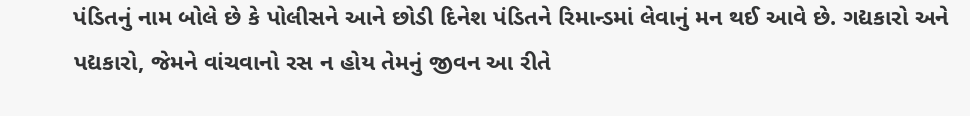પંડિતનું નામ બોલે છે કે પોલીસને આને છોડી દિનેશ પંડિતને રિમાન્ડમાં લેવાનું મન થઈ આવે છે. ગદ્યકારો અને પદ્યકારો, જેમને વાંચવાનો રસ ન હોય તેમનું જીવન આ રીતે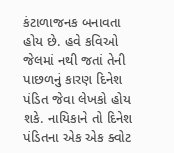કંટાળાજનક બનાવતા હોય છે. હવે કવિઓ જેલમાં નથી જતાં તેની પાછળનું કારણ દિનેશ પંડિત જેવા લેખકો હોય શકે. નાયિકાને તો દિનેશ પંડિતના એક એક ક્વોટ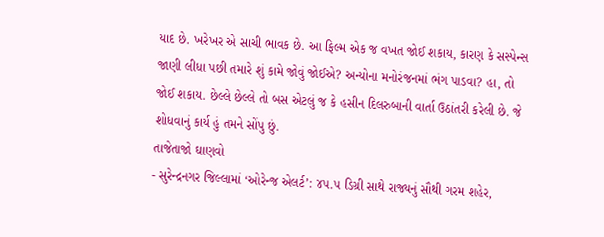યાદ છે. ખરેખર એ સાચી ભાવક છે. આ ફિલ્મ એક જ વખત જોઈ શકાય, કારણ કે સસ્પેન્સ જાણી લીધા પછી તમારે શું કામે જોવું જોઈએ? અન્યોના મનોરંજનમાં ભંગ પાડવા? હા, તો જોઈ શકાય. છેલ્લે છેલ્લે તો બસ એટલું જ કે હસીન દિલરુબાની વાર્તા ઉઠાંતરી કરેલી છે. જે શોધવાનું કાર્ય હું તમને સોંપુ છું.
તાજેતાજો ઘાણવો
- સુરેન્દ્રનગર જિલ્લામાં ‘ઓરેન્જ એલર્ટ’: ૪૫.૫ ડિગ્રી સાથે રાજ્યનું સૌથી ગરમ શહેર,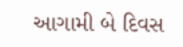આગામી બે દિવસ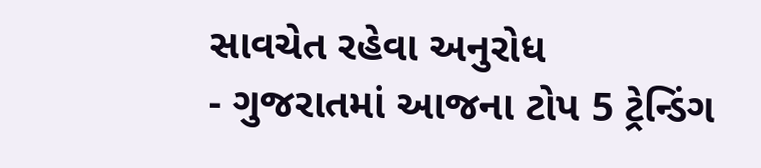સાવચેત રહેવા અનુરોધ
- ગુજરાતમાં આજના ટોપ 5 ટ્રેન્ડિંગ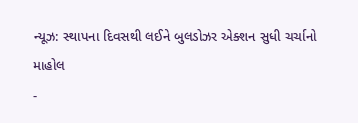ન્યૂઝ: સ્થાપના દિવસથી લઈને બુલડોઝર એક્શન સુધી ચર્ચાનો માહોલ
-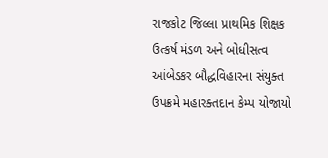રાજકોટ જિલ્લા પ્રાથમિક શિક્ષક ઉત્કર્ષ મંડળ અને બોધીસત્વ આંબેડકર બૌદ્ધવિહારના સંયુક્ત ઉપક્રમે મહારક્તદાન કેમ્પ યોજાયો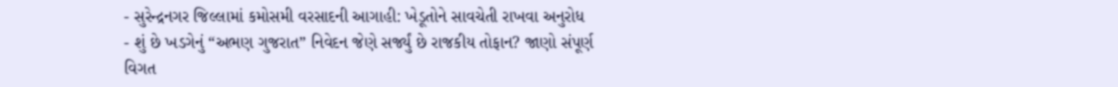- સુરેન્દ્રનગર જિલ્લામાં કમોસમી વરસાદની આગાહી: ખેડૂતોને સાવચેતી રાખવા અનુરોધ
- શું છે ખડગેનું “અભણ ગુજરાત” નિવેદન જેણે સર્જ્યું છે રાજકીય તોફાન? જાણો સંપૂર્ણ વિગત